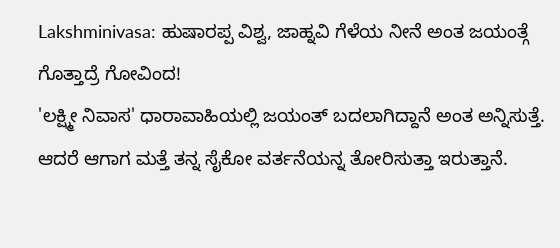Lakshminivasa: ಹುಷಾರಪ್ಪ ವಿಶ್ವ, ಜಾಹ್ನವಿ ಗೆಳೆಯ ನೀನೆ ಅಂತ ಜಯಂತ್ಗೆ ಗೊತ್ತಾದ್ರೆ ಗೋವಿಂದ!
'ಲಕ್ಷ್ಮೀ ನಿವಾಸ' ಧಾರಾವಾಹಿಯಲ್ಲಿ ಜಯಂತ್ ಬದಲಾಗಿದ್ದಾನೆ ಅಂತ ಅನ್ನಿಸುತ್ತೆ. ಆದರೆ ಆಗಾಗ ಮತ್ತೆ ತನ್ನ ಸೈಕೋ ವರ್ತನೆಯನ್ನ ತೋರಿಸುತ್ತಾ ಇರುತ್ತಾನೆ.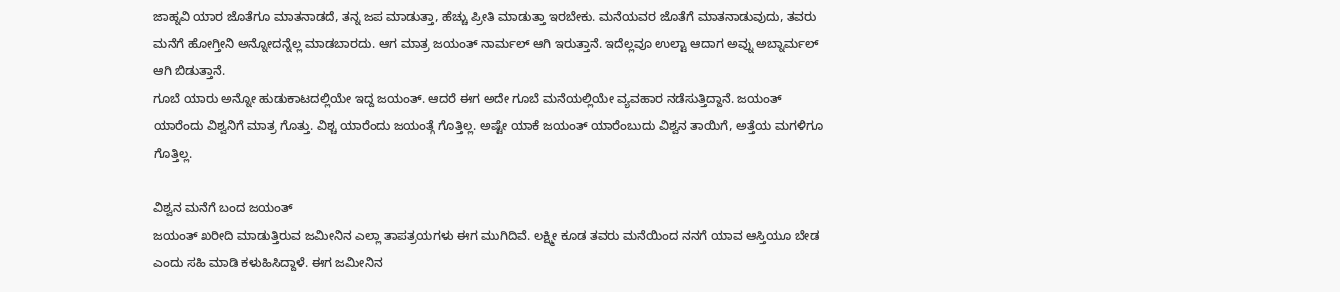ಜಾಹ್ನವಿ ಯಾರ ಜೊತೆಗೂ ಮಾತನಾಡದೆ, ತನ್ನ ಜಪ ಮಾಡುತ್ತಾ, ಹೆಚ್ಚು ಪ್ರೀತಿ ಮಾಡುತ್ತಾ ಇರಬೇಕು. ಮನೆಯವರ ಜೊತೆಗೆ ಮಾತನಾಡುವುದು, ತವರು ಮನೆಗೆ ಹೋಗ್ತೀನಿ ಅನ್ನೋದನ್ನೆಲ್ಲ ಮಾಡಬಾರದು. ಆಗ ಮಾತ್ರ ಜಯಂತ್ ನಾರ್ಮಲ್ ಆಗಿ ಇರುತ್ತಾನೆ. ಇದೆಲ್ಲವೂ ಉಲ್ಟಾ ಆದಾಗ ಅವ್ನು ಅಬ್ನಾರ್ಮಲ್ ಆಗಿ ಬಿಡುತ್ತಾನೆ.
ಗೂಬೆ ಯಾರು ಅನ್ನೋ ಹುಡುಕಾಟದಲ್ಲಿಯೇ ಇದ್ದ ಜಯಂತ್. ಆದರೆ ಈಗ ಅದೇ ಗೂಬೆ ಮನೆಯಲ್ಲಿಯೇ ವ್ಯವಹಾರ ನಡೆಸುತ್ತಿದ್ದಾನೆ. ಜಯಂತ್ ಯಾರೆಂದು ವಿಶ್ವನಿಗೆ ಮಾತ್ರ ಗೊತ್ತು. ವಿಶ್ಚ ಯಾರೆಂದು ಜಯಂತ್ಗೆ ಗೊತ್ತಿಲ್ಲ. ಅಷ್ಟೇ ಯಾಕೆ ಜಯಂತ್ ಯಾರೆಂಬುದು ವಿಶ್ವನ ತಾಯಿಗೆ, ಅತ್ತೆಯ ಮಗಳಿಗೂ ಗೊತ್ತಿಲ್ಲ.

ವಿಶ್ವನ ಮನೆಗೆ ಬಂದ ಜಯಂತ್
ಜಯಂತ್ ಖರೀದಿ ಮಾಡುತ್ತಿರುವ ಜಮೀನಿನ ಎಲ್ಲಾ ತಾಪತ್ರಯಗಳು ಈಗ ಮುಗಿದಿವೆ. ಲಕ್ಷ್ಮೀ ಕೂಡ ತವರು ಮನೆಯಿಂದ ನನಗೆ ಯಾವ ಆಸ್ತಿಯೂ ಬೇಡ ಎಂದು ಸಹಿ ಮಾಡಿ ಕಳುಹಿಸಿದ್ದಾಳೆ. ಈಗ ಜಮೀನಿನ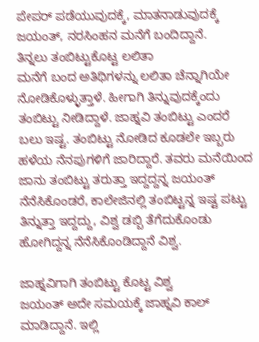ಪೇಪರ್ ಪಡೆಯುವುದಕ್ಕೆ, ಮಾತನಾಡುವುದಕ್ಕೆ ಜಯಂತ್, ನರಸಿಂಹನ ಮನೆಗೆ ಬಂದಿದ್ದಾನೆ.
ತಿನ್ನಲು ತಂಬಿಟ್ಟುಕೊಟ್ಟ ಲಲಿತಾ
ಮನೆಗೆ ಬಂದ ಅತಿಥಿಗಳನ್ನು ಲಲಿತಾ ಚೆನ್ನಾಗಿಯೇ ನೋಡಿಕೊಳ್ಳುತ್ತಾಳೆ. ಹೀಗಾಗಿ ತಿನ್ನುವುದಕ್ಕೆಂದು ತಂಬಿಟ್ಟು ನೀಡಿದ್ದಾಳೆ. ಜಾಹ್ನವಿ ತಂಬಿಟ್ಟು ಎಂದರೆ ಬಲು ಇಷ್ಟ. ತಂಬಿಟ್ಟು ನೋಡಿದ ಕೂಡಲೇ ಇಬ್ಬರು ಹಳೆಯ ನೆನಪುಗಳಿಗೆ ಜಾರಿದ್ದಾರೆ. ತವರು ಮನೆಯಿಂದ ಜಾನು ತಂಬಿಟ್ಟು ತರುತ್ತಾ ಇದ್ದದ್ದನ್ನ ಜಯಂತ್ ನೆನೆಸಿಕೊಂಡರೆ, ಕಾಲೇಜಿನಲ್ಲಿ ತಂಬಿಟ್ಟನ್ನ ಇಷ್ಟ ಪಟ್ಟು ತಿನ್ನುತ್ತಾ ಇದ್ದದ್ದು, ವಿಶ್ವ ಡಬ್ಬಿ ತೆಗೆದುಕೊಂಡು ಹೋಗಿದ್ದನ್ನ ನೆನೆಸಿಕೊಂಡಿದ್ದಾನೆ ವಿಶ್ವ.

ಜಾಹ್ನವಿಗಾಗಿ ತಂಬಿಟ್ಟು ಕೊಟ್ಟ ವಿಶ್ವ
ಜಯಂತ್ ಅದೇ ಸಮಯಕ್ಕೆ ಜಾಹ್ನವಿ ಕಾಲ್ ಮಾಡಿದ್ದಾನೆ. ಇಲ್ಲಿ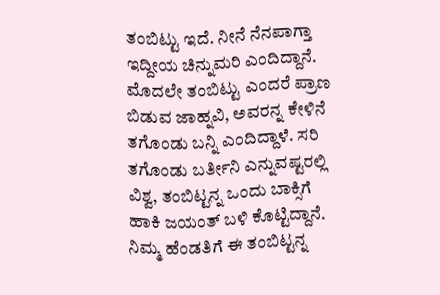ತಂಬಿಟ್ಟು ಇದೆ. ನೀನೆ ನೆನಪಾಗ್ತಾ ಇದ್ದೀಯ ಚಿನ್ನುಮರಿ ಎಂದಿದ್ದಾನೆ. ಮೊದಲೇ ತಂಬಿಟ್ಟು ಎಂದರೆ ಪ್ರಾಣ ಬಿಡುವ ಜಾಹ್ನವಿ, ಅವರನ್ನ ಕೇಳಿನೆ ತಗೊಂಡು ಬನ್ನಿ ಎಂದಿದ್ದಾಳೆ. ಸರಿ ತಗೊಂಡು ಬರ್ತೀನಿ ಎನ್ನುವಷ್ಟರಲ್ಲಿ ವಿಶ್ವ, ತಂಬಿಟ್ಟನ್ನ ಒಂದು ಬಾಕ್ಸಿಗೆ ಹಾಕಿ ಜಯಂತ್ ಬಳಿ ಕೊಟ್ಟಿದ್ದಾನೆ. ನಿಮ್ಮ ಹೆಂಡತಿಗೆ ಈ ತಂಬಿಟ್ಟನ್ನ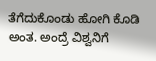ತೆಗೆದುಕೊಂಡು ಹೋಗಿ ಕೊಡಿ ಅಂತ. ಅಂದ್ರೆ ವಿಶ್ವನಿಗೆ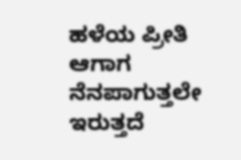ಹಳೆಯ ಪ್ರೀತಿ ಆಗಾಗ ನೆನಪಾಗುತ್ತಲೇ ಇರುತ್ತದೆ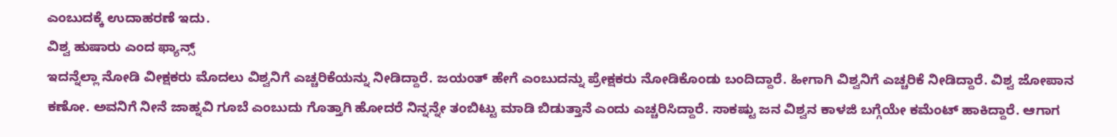ಎಂಬುದಕ್ಕೆ ಉದಾಹರಣೆ ಇದು.
ವಿಶ್ವ ಹುಷಾರು ಎಂದ ಫ್ಯಾನ್ಸ್
ಇದನ್ನೆಲ್ಲಾ ನೋಡಿ ವೀಕ್ಷಕರು ಮೊದಲು ವಿಶ್ವನಿಗೆ ಎಚ್ಚರಿಕೆಯನ್ನು ನೀಡಿದ್ದಾರೆ. ಜಯಂತ್ ಹೇಗೆ ಎಂಬುದನ್ನು ಪ್ರೇಕ್ಷಕರು ನೋಡಿಕೊಂಡು ಬಂದಿದ್ದಾರೆ. ಹೀಗಾಗಿ ವಿಶ್ವನಿಗೆ ಎಚ್ಚರಿಕೆ ನೀಡಿದ್ದಾರೆ. ವಿಶ್ವ ಜೋಪಾನ ಕಣೋ. ಅವನಿಗೆ ನೀನೆ ಜಾಹ್ನವಿ ಗೂಬೆ ಎಂಬುದು ಗೊತ್ತಾಗಿ ಹೋದರೆ ನಿನ್ನನ್ನೇ ತಂಬಿಟ್ಟು ಮಾಡಿ ಬಿಡುತ್ತಾನೆ ಎಂದು ಎಚ್ಚರಿಸಿದ್ದಾರೆ. ಸಾಕಷ್ಟು ಜನ ವಿಶ್ವನ ಕಾಳಜಿ ಬಗ್ಗೆಯೇ ಕಮೆಂಟ್ ಹಾಕಿದ್ದಾರೆ. ಆಗಾಗ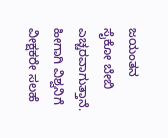ಜಯಂತನ ಸೈಕೋ ಬೇಬಿ ಎಚ್ಚರವಾಗುತ್ತಾನೆ. ಹೀಗಾಗಿ ವಿಶ್ವನಿಗೆ ವೀಕ್ಷಕರೇ ಸಲಹೆ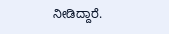ನೀಡಿದ್ದಾರೆ.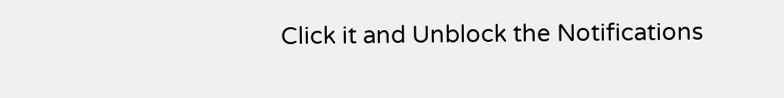Click it and Unblock the Notifications